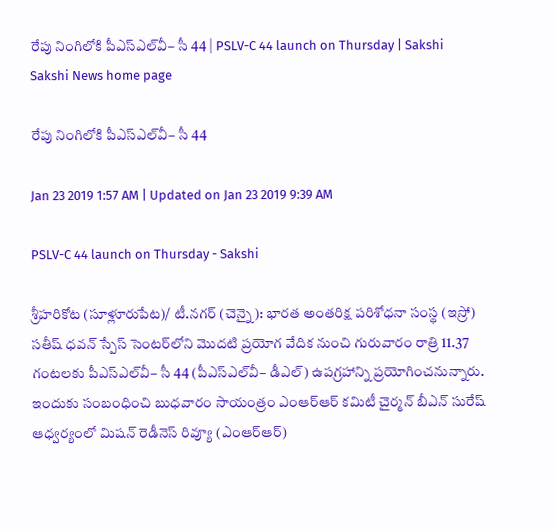రేపు నింగిలోకి పీఎస్‌ఎల్‌వీ– సీ 44 | PSLV-C 44 launch on Thursday | Sakshi
Sakshi News home page

రేపు నింగిలోకి పీఎస్‌ఎల్‌వీ– సీ 44

Jan 23 2019 1:57 AM | Updated on Jan 23 2019 9:39 AM

PSLV-C 44 launch on Thursday - Sakshi

శ్రీహరికోట (సూళ్లూరుపేట)/ టీ.నగర్‌ (చెన్నై): భారత అంతరిక్ష పరిశోధనా సంస్థ (ఇస్రో) సతీష్‌ ధవన్‌ స్పేస్‌ సెంటర్‌లోని మొదటి ప్రయోగ వేదిక నుంచి గురువారం రాత్రి 11.37 గంటలకు పీఎస్‌ఎల్‌వీ– సీ 44 (పీఎస్‌ఎల్‌వీ– డీఎల్‌) ఉపగ్రహాన్ని ప్రయోగించనున్నారు. ఇందుకు సంబంధించి బుధవారం సాయంత్రం ఎంఆర్‌ఆర్‌ కమిటీ చైర్మన్‌ బీఎన్‌ సురేష్‌ ఆధ్వర్యంలో మిషన్‌ రెడీనెస్‌ రివ్యూ (ఎంఆర్‌ఆర్‌)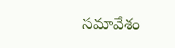సమావేశం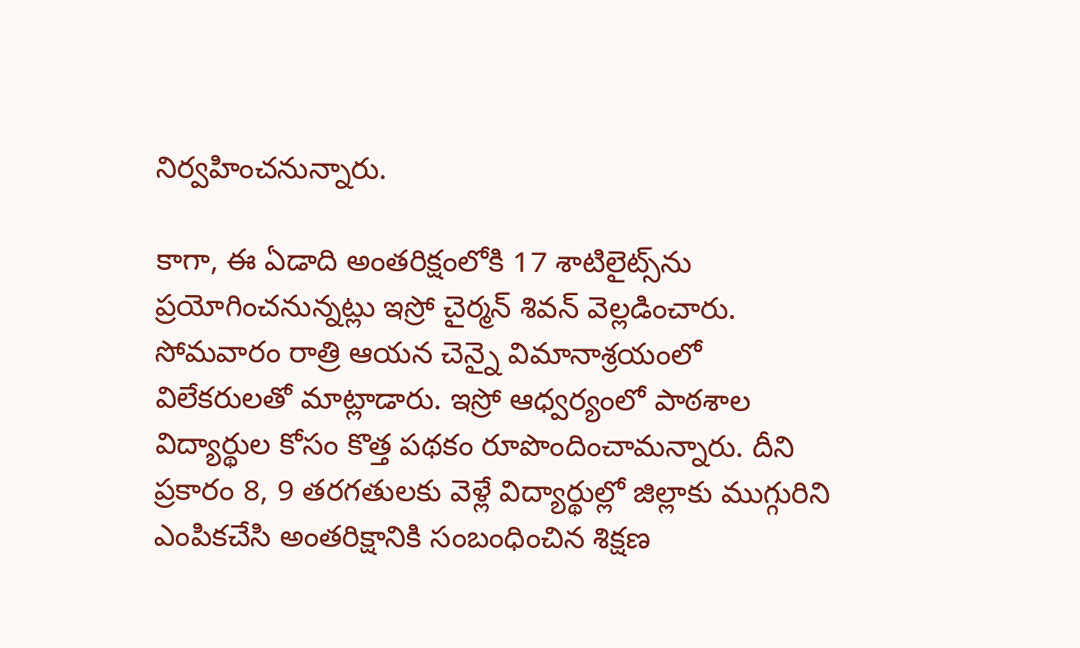నిర్వహించనున్నారు.

కాగా, ఈ ఏడాది అంతరిక్షంలోకి 17 శాటిలైట్స్‌ను ప్రయోగించనున్నట్లు ఇస్రో చైర్మన్‌ శివన్‌ వెల్లడించారు. సోమవారం రాత్రి ఆయన చెన్నై విమానాశ్రయంలో విలేకరులతో మాట్లాడారు. ఇస్రో ఆధ్వర్యంలో పాఠశాల విద్యార్థుల కోసం కొత్త పథకం రూపొందించామన్నారు. దీని ప్రకారం 8, 9 తరగతులకు వెళ్లే విద్యార్థుల్లో జిల్లాకు ముగ్గురిని ఎంపికచేసి అంతరిక్షానికి సంబంధించిన శిక్షణ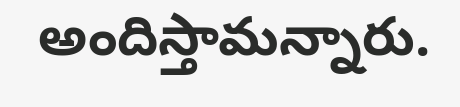అందిస్తామన్నారు.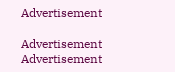Advertisement

Advertisement
Advertisement